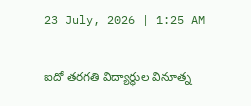23 July, 2026 | 1:25 AM

ఐదో తరగతి విద్యార్థుల వినూత్న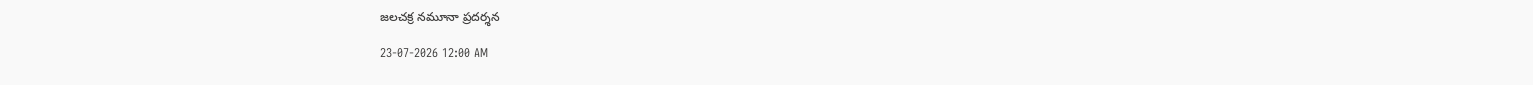జలచక్ర నమూనా ప్రదర్శన

23-07-2026 12:00 AM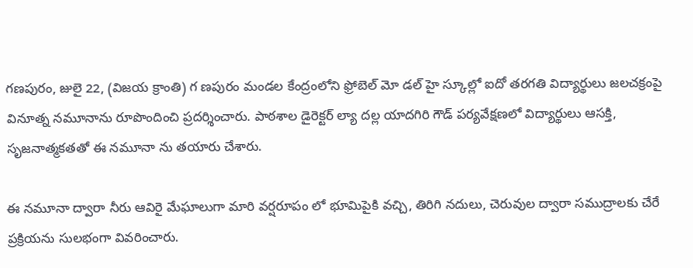గణపురం, జులై 22, (విజయ క్రాంతి) గ ణపురం మండల కేంద్రంలోని ఫ్రోబెల్ మో డల్ హై స్కూల్లో ఐదో తరగతి విద్యార్థులు జలచక్రంపై వినూత్న నమూనాను రూపొందించి ప్రదర్శించారు. పాఠశాల డైరెక్టర్ ల్యా దల్ల యాదగిరి గౌడ్ పర్యవేక్షణలో విద్యార్థులు ఆసక్తి, సృజనాత్మకతతో ఈ నమూనా ను తయారు చేశారు.

ఈ నమూనా ద్వారా నీరు ఆవిరై మేఘాలుగా మారి వర్షరూపం లో భూమిపైకి వచ్చి, తిరిగి నదులు, చెరువుల ద్వారా సముద్రాలకు చేరే ప్రక్రియను సులభంగా వివరించారు.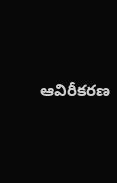ఆవిరీకరణ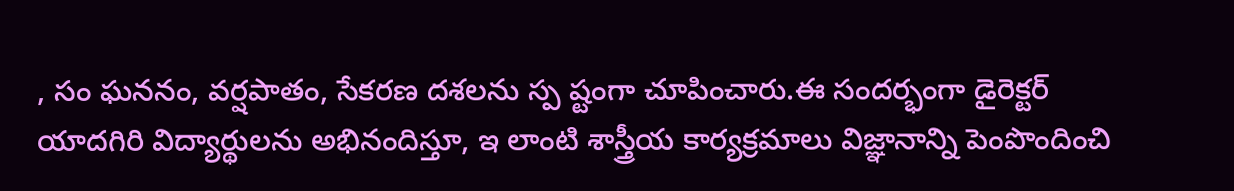, సం ఘననం, వర్షపాతం, సేకరణ దశలను స్ప ష్టంగా చూపించారు.ఈ సందర్భంగా డైరెక్టర్ యాదగిరి విద్యార్థులను అభినందిస్తూ, ఇ లాంటి శాస్త్రీయ కార్యక్రమాలు విజ్ఞానాన్ని పెంపొందించి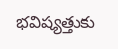భవిష్యత్తుకు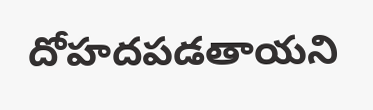దోహదపడతాయని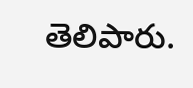తెలిపారు.